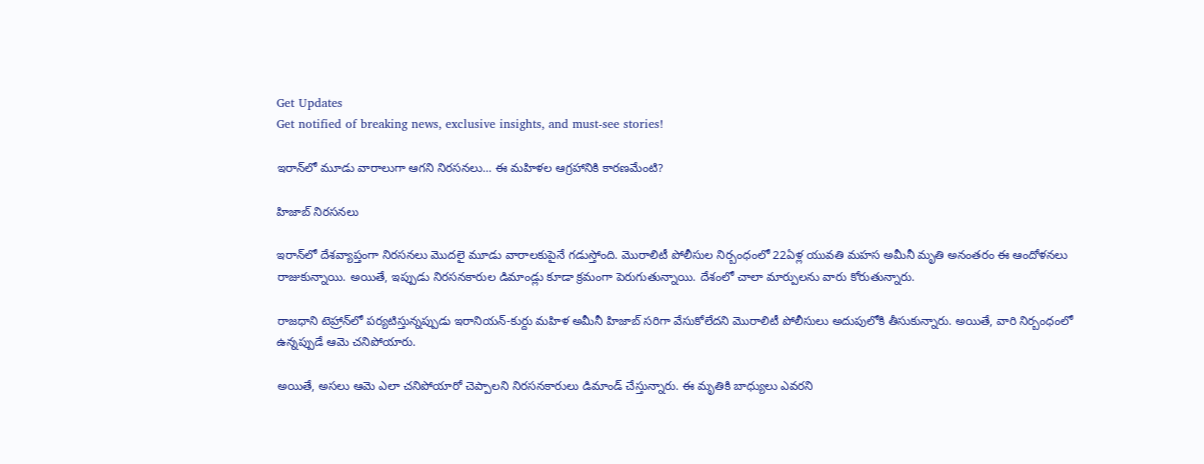Get Updates
Get notified of breaking news, exclusive insights, and must-see stories!

ఇరాన్‌లో మూడు వారాలుగా ఆగని నిరసనలు... ఈ మహిళల ఆగ్రహానికి కారణమేంటి?

హిజాబ్ నిరసనలు

ఇరాన్‌లో దేశవ్యాప్తంగా నిరసనలు మొదలై మూడు వారాలకుపైనే గడుస్తోంది. మొరాలిటీ పోలీసుల నిర్బంధంలో 22ఏళ్ల యువతి మహస అమీనీ మృతి అనంతరం ఈ ఆందోళనలు రాజుకున్నాయి. అయితే, ఇప్పుడు నిరసనకారుల డిమాండ్లు కూడా క్రమంగా పెరుగుతున్నాయి. దేశంలో చాలా మార్పులను వారు కోరుతున్నారు.

రాజధాని టెహ్రాన్‌లో పర్యటిస్తున్నప్పుడు ఇరానియన్-కుర్దు మహిళ అమీనీ హిజాబ్ సరిగా వేసుకోలేదని మొరాలిటీ పోలీసులు అదుపులోకి తీసుకున్నారు. అయితే, వారి నిర్బంధంలో ఉన్నప్పుడే ఆమె చనిపోయారు.

అయితే, అసలు ఆమె ఎలా చనిపోయారో చెప్పాలని నిరసనకారులు డిమాండ్ చేస్తున్నారు. ఈ మృతికి బాధ్యులు ఎవరని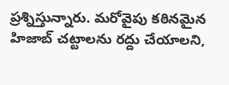ప్రశ్నిస్తున్నారు. మరోవైపు కఠినమైన హిజాబ్ చట్టాలను రద్దు చేయాలని,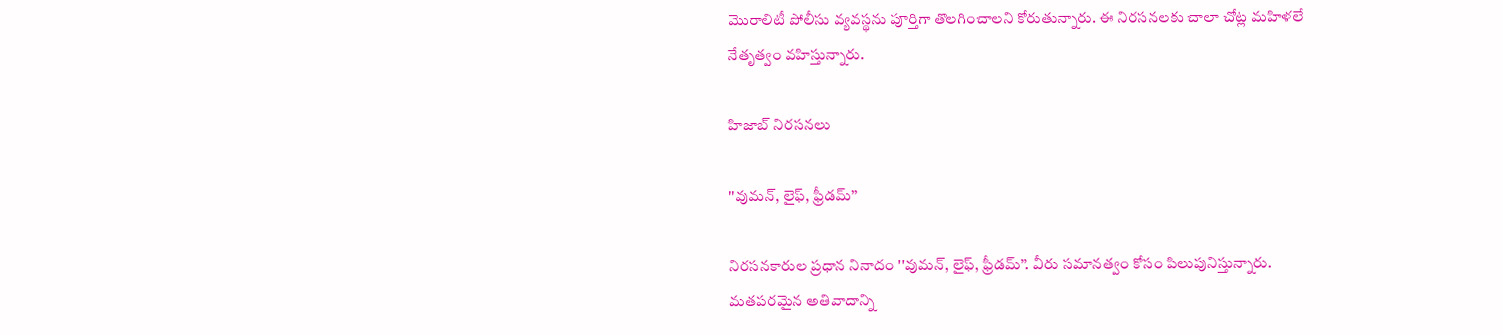మొరాలిటీ పోలీసు వ్యవస్థను పూర్తిగా తొలగించాలని కోరుతున్నారు. ఈ నిరసనలకు చాలా చోట్ల మహిళలే నేతృత్వం వహిస్తున్నారు.

హిజాబ్ నిరసనలు

''వుమన్, లైఫ్, ఫ్రీడమ్’’

నిరసనకారుల ప్రధాన నినాదం ''వుమన్, లైఫ్, ఫ్రీడమ్’’. వీరు సమానత్వం కోసం పిలుపునిస్తున్నారు. మతపరమైన అతివాదాన్ని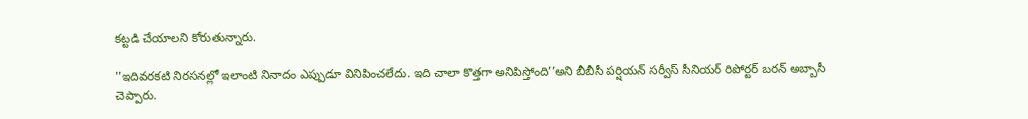కట్టడి చేయాలని కోరుతున్నారు.

''ఇదివరకటి నిరసనల్లో ఇలాంటి నినాదం ఎప్పుడూ వినిపించలేదు. ఇది చాలా కొత్తగా అనిపిస్తోంది’’అని బీబీసీ పర్షియన్ సర్వీస్ సీనియర్ రిపోర్టర్ బరన్ అబ్బాసీ చెప్పారు.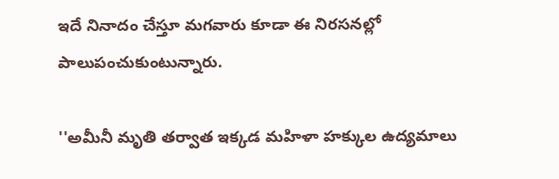ఇదే నినాదం చేస్తూ మగవారు కూడా ఈ నిరసనల్లో పాలుపంచుకుంటున్నారు.

''అమీనీ మృతి తర్వాత ఇక్కడ మహిళా హక్కుల ఉద్యమాలు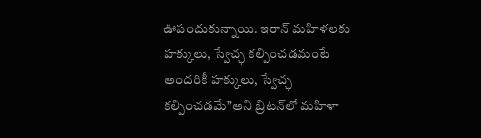ఊపందుకున్నాయి. ఇరాన్ మహిళలకు హక్కులు, స్వేచ్ఛ కల్పించడమంటే అందరికీ హక్కులు, స్వేచ్ఛ కల్పించడమే’’అని బ్రిటన్‌లో మహిళా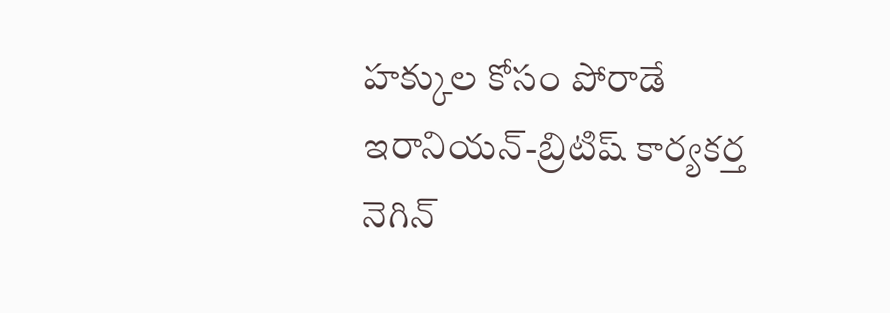హక్కుల కోసం పోరాడే ఇరానియన్-బ్రిటిష్ కార్యకర్త నెగిన్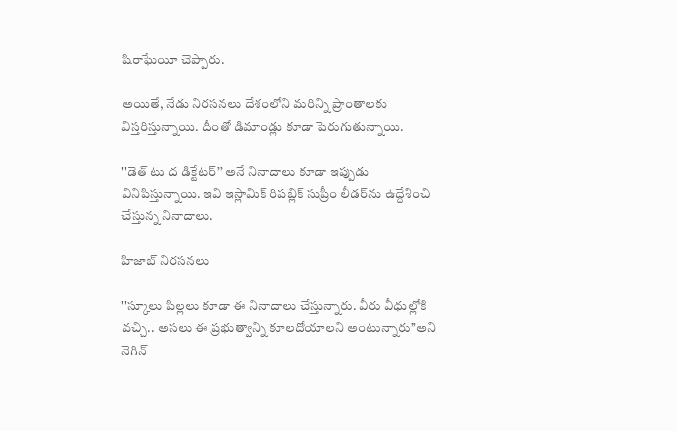షిరాఘేయీ చెప్పారు.

అయితే, నేడు నిరసనలు దేశంలోని మరిన్ని ప్రాంతాలకు విస్తరిస్తున్నాయి. దీంతో డిమాండ్లు కూడా పెరుగుతున్నాయి.

''డెత్ టు ద డిక్టేటర్’’ అనే నినాదాలు కూడా ఇప్పుడు వినిపిస్తున్నాయి. ఇవి ఇస్లామిక్ రిపబ్లిక్ సుప్రీం లీడర్‌ను ఉద్దేశించి చేస్తున్న నినాదాలు.

హిజాబ్ నిరసనలు

''స్కూలు పిల్లలు కూడా ఈ నినాదాలు చేస్తున్నారు. వీరు వీధుల్లోకి వచ్చి.. అసలు ఈ ప్రభుత్వాన్ని కూలదోయాలని అంటున్నారు’’అని నెగిన్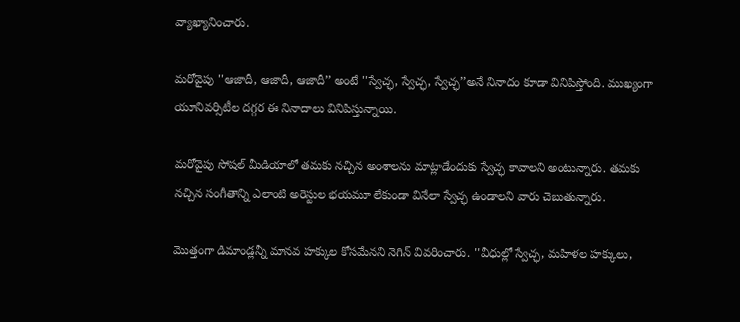వ్యాఖ్యానించారు.

మరోవైపు ''ఆజాదీ, ఆజాదీ, ఆజాదీ’’ అంటే ''స్వేచ్ఛ, స్వేచ్ఛ, స్వేచ్ఛ’’అనే నినాదం కూడా వినిపిస్తోంది. ముఖ్యంగా యూనివర్సిటీల దగ్గర ఈ నినాదాలు వినిపిస్తున్నాయి.

మరోవైపు సోషల్ మీడియాలో తమకు నచ్చిన అంశాలను మాట్లాడేందుకు స్వేచ్ఛ కావాలని అంటున్నారు. తమకు నచ్చిన సంగీతాన్ని ఎలాంటి అరెస్టుల భయమూ లేకుండా వినేలా స్వేచ్ఛ ఉండాలని వారు చెబుతున్నారు.

మొత్తంగా డిమాండ్లన్నీ మానవ హక్కుల కోసమేనని నెగిన్ వివరించారు. ''వీధుల్లో స్వేచ్ఛ, మహిళల హక్కులు,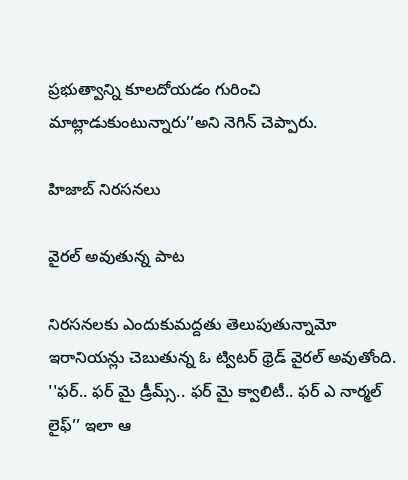ప్రభుత్వాన్ని కూలదోయడం గురించి మాట్లాడుకుంటున్నారు’’అని నెగిన్ చెప్పారు.

హిజాబ్ నిరసనలు

వైరల్ అవుతున్న పాట

నిరసనలకు ఎందుకుమద్దతు తెలుపుతున్నామో ఇరానియన్లు చెబుతున్న ఓ ట్విటర్ థ్రెడ్ వైరల్ అవుతోంది. ''ఫర్.. ఫర్ మై డ్రీమ్స్.. ఫర్ మై క్వాలిటీ.. ఫర్ ఎ నార్మల్ లైఫ్’’ ఇలా ఆ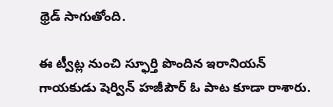థ్రెడ్ సాగుతోంది.

ఈ ట్వీట్ల నుంచి స్ఫూర్తి పొందిన ఇరానియన్ గాయకుడు షెర్విన్ హజీపౌర్ ఓ పాట కూడా రాశారు.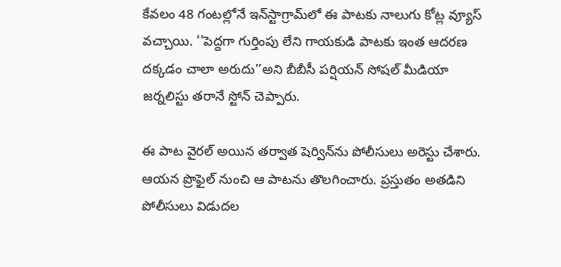కేవలం 48 గంటల్లోనే ఇన్‌స్టాగ్రామ్‌లో ఈ పాటకు నాలుగు కోట్ల వ్యూస్ వచ్చాయి. ''పెద్దగా గుర్తింపు లేని గాయకుడి పాటకు ఇంత ఆదరణ దక్కడం చాలా అరుదు’’అని బీబీసీ పర్షియన్ సోషల్ మీడియా జర్నలిస్టు తరానే స్టోన్ చెప్పారు.

ఈ పాట వైరల్ అయిన తర్వాత షెర్విన్‌ను పోలీసులు అరెస్టు చేశారు. ఆయన ప్రొఫైల్ నుంచి ఆ పాటను తొలగించారు. ప్రస్తుతం అతడిని పోలీసులు విడుదల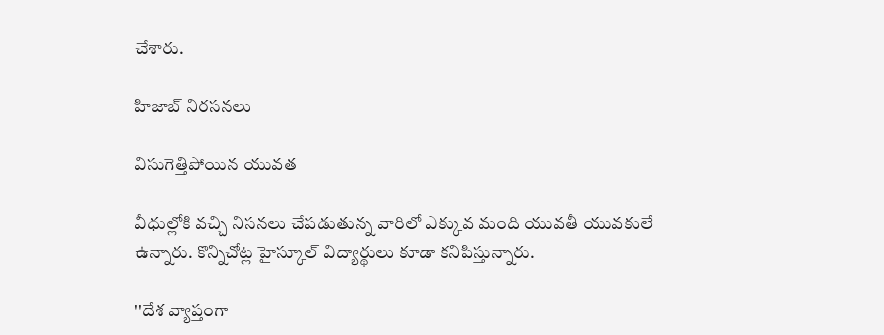చేశారు.

హిజాబ్ నిరసనలు

విసుగెత్తిపోయిన యువత

వీధుల్లోకి వచ్చి నిసనలు చేపడుతున్న వారిలో ఎక్కువ మంది యువతీ యువకులే ఉన్నారు. కొన్నిచోట్ల హైస్కూల్ విద్యార్థులు కూడా కనిపిస్తున్నారు.

''దేశ వ్యాప్తంగా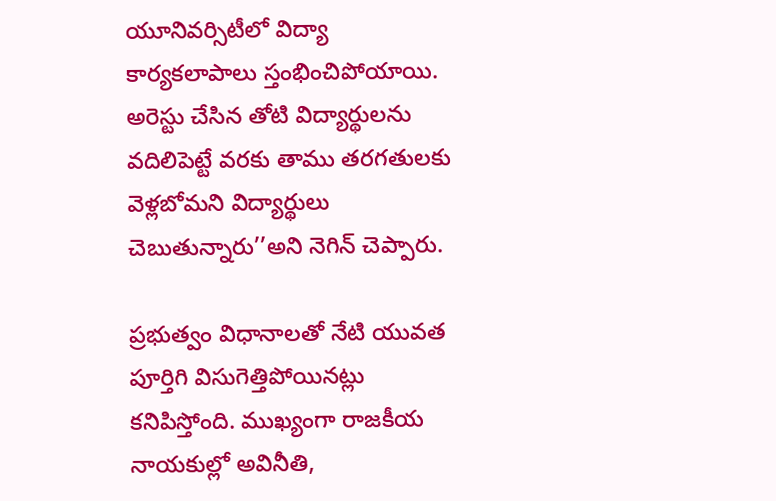యూనివర్సిటీలో విద్యా కార్యకలాపాలు స్తంభించిపోయాయి. అరెస్టు చేసిన తోటి విద్యార్థులను వదిలిపెట్టే వరకు తాము తరగతులకు వెళ్లబోమని విద్యార్థులు చెబుతున్నారు’’అని నెగిన్ చెప్పారు.

ప్రభుత్వం విధానాలతో నేటి యువత పూర్తిగి విసుగెత్తిపోయినట్లు కనిపిస్తోంది. ముఖ్యంగా రాజకీయ నాయకుల్లో అవినీతి,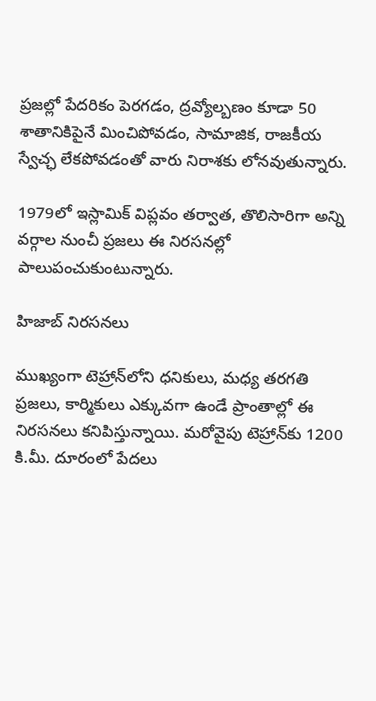ప్రజల్లో పేదరికం పెరగడం, ద్రవ్యోల్బణం కూడా 50 శాతానికిపైనే మించిపోవడం, సామాజిక, రాజకీయ స్వేచ్ఛ లేకపోవడంతో వారు నిరాశకు లోనవుతున్నారు.

1979లో ఇస్లామిక్ విప్లవం తర్వాత, తొలిసారిగా అన్ని వర్గాల నుంచీ ప్రజలు ఈ నిరసనల్లో పాలుపంచుకుంటున్నారు.

హిజాబ్ నిరసనలు

ముఖ్యంగా టెహ్రాన్‌లోని ధనికులు, మధ్య తరగతి ప్రజలు, కార్మికులు ఎక్కువగా ఉండే ప్రాంతాల్లో ఈ నిరసనలు కనిపిస్తున్నాయి. మరోవైపు టెహ్రాన్‌కు 1200 కి.మీ. దూరంలో పేదలు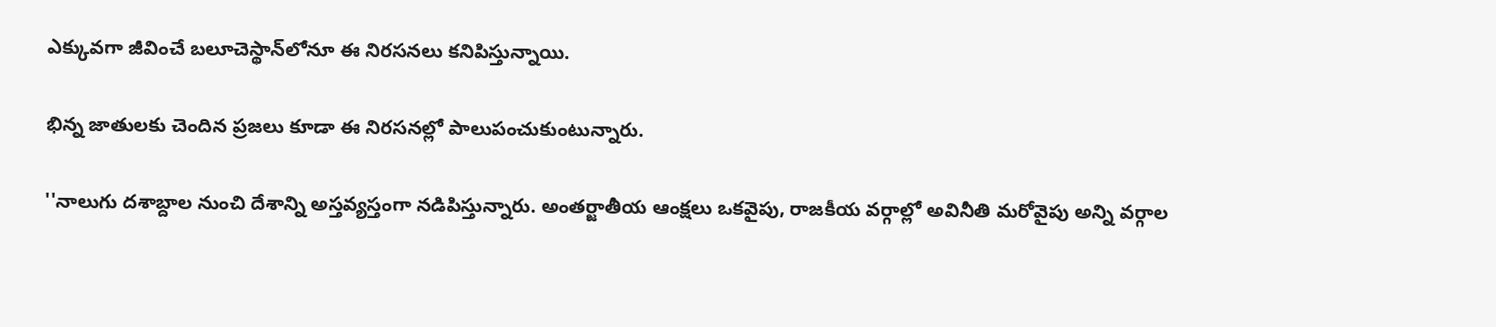ఎక్కువగా జీవించే బలూచెస్థాన్‌లోనూ ఈ నిరసనలు కనిపిస్తున్నాయి.

భిన్న జాతులకు చెందిన ప్రజలు కూడా ఈ నిరసనల్లో పాలుపంచుకుంటున్నారు.

''నాలుగు దశాబ్దాల నుంచి దేశాన్ని అస్తవ్యస్తంగా నడిపిస్తున్నారు. అంతర్జాతీయ ఆంక్షలు ఒకవైపు, రాజకీయ వర్గాల్లో అవినీతి మరోవైపు అన్ని వర్గాల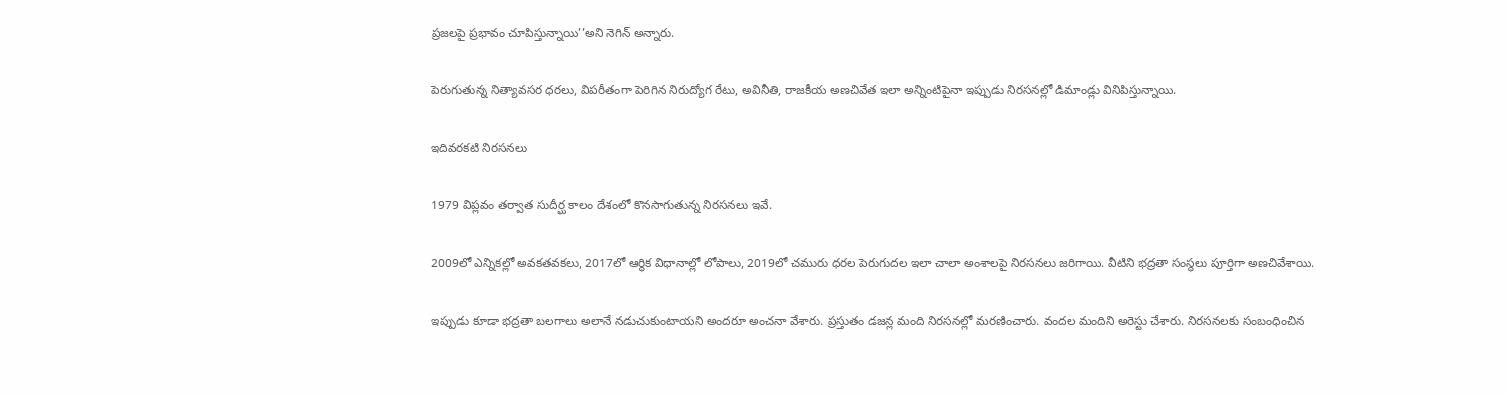ప్రజలపై ప్రభావం చూపిస్తున్నాయి’’అని నెగిన్ అన్నారు.

పెరుగుతున్న నిత్యావసర ధరలు, విపరీతంగా పెరిగిన నిరుద్యోగ రేటు, అవినీతి, రాజకీయ అణచివేత ఇలా అన్నింటిపైనా ఇప్పుడు నిరసనల్లో డిమాండ్లు వినిపిస్తున్నాయి.

ఇదివరకటి నిరసనలు

1979 విప్లవం తర్వాత సుదీర్ఘ కాలం దేశంలో కొనసాగుతున్న నిరసనలు ఇవే.

2009లో ఎన్నికల్లో అవకతవకలు, 2017లో ఆర్థిక విధానాల్లో లోపాలు, 2019లో చమురు ధరల పెరుగుదల ఇలా చాలా అంశాలపై నిరసనలు జరిగాయి. వీటిని భద్రతా సంస్థలు పూర్తిగా అణచివేశాయి.

ఇప్పుడు కూడా భద్రతా బలగాలు అలానే నడుచుకుంటాయని అందరూ అంచనా వేశారు. ప్రస్తుతం డజన్ల మంది నిరసనల్లో మరణించారు. వందల మందిని అరెస్టు చేశారు. నిరసనలకు సంబంధించిన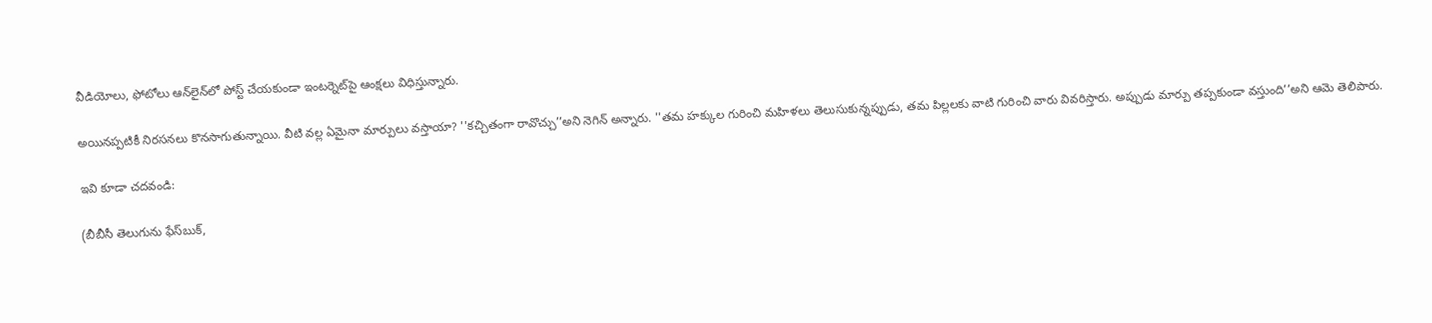వీడియోలు, ఫోటోలు ఆన్‌లైన్‌లో పోస్ట్ చేయకుండా ఇంటర్నెట్‌పై ఆంక్షలు విధిస్తున్నారు.

అయినప్పటికీ నిరసనలు కొనసాగుతున్నాయి. వీటి వల్ల ఏమైనా మార్పులు వస్తాయా? ''కచ్చితంగా రావొచ్చు’’అని నెగిన్ అన్నారు. ''తమ హక్కుల గురించి మహిళలు తెలుసుకున్నప్పుడు, తమ పిల్లలకు వాటి గురించి వారు వివరిస్తారు. అప్పుడు మార్పు తప్పకుండా వస్తుంది’’అని ఆమె తెలిపారు.

ఇవి కూడా చదవండి:

(బీబీసీ తెలుగును ఫేస్‌బుక్,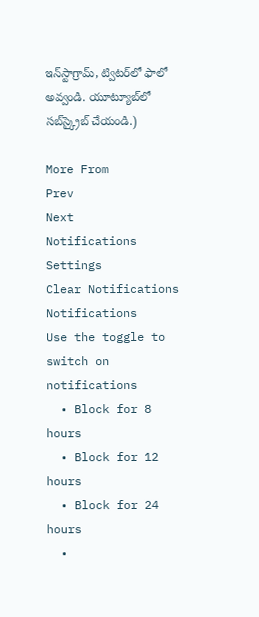ఇన్‌స్టాగ్రామ్‌, ట్విటర్‌లో ఫాలో అవ్వండి. యూట్యూబ్‌లో సబ్‌స్క్రైబ్ చేయండి.)

More From
Prev
Next
Notifications
Settings
Clear Notifications
Notifications
Use the toggle to switch on notifications
  • Block for 8 hours
  • Block for 12 hours
  • Block for 24 hours
  •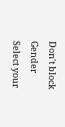Don't block
Gender
Select your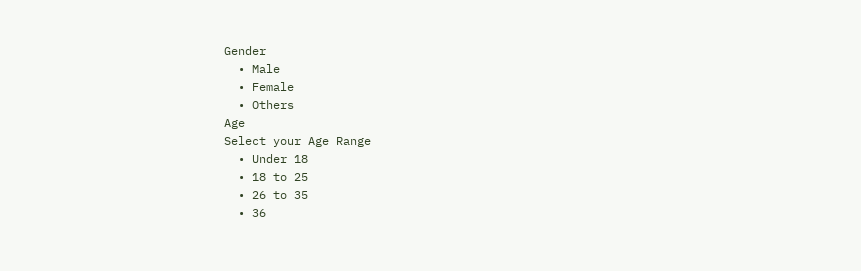Gender
  • Male
  • Female
  • Others
Age
Select your Age Range
  • Under 18
  • 18 to 25
  • 26 to 35
  • 36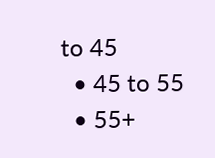to 45
  • 45 to 55
  • 55+